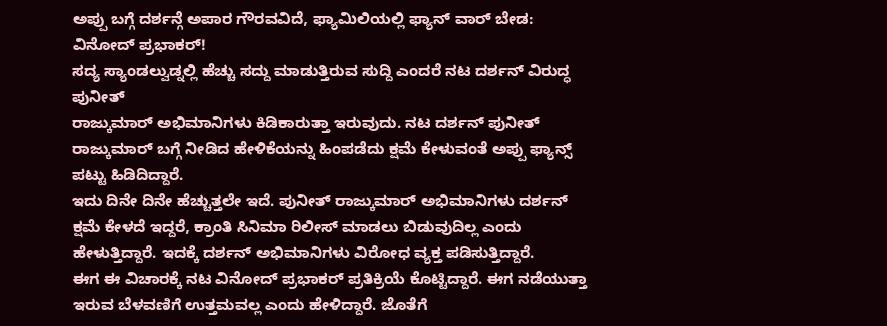ಅಪ್ಪು ಬಗ್ಗೆ ದರ್ಶನ್ಗೆ ಅಪಾರ ಗೌರವವಿದೆ, ಫ್ಯಾಮಿಲಿಯಲ್ಲಿ ಫ್ಯಾನ್ ವಾರ್ ಬೇಡ: ವಿನೋದ್ ಪ್ರಭಾಕರ್!
ಸದ್ಯ ಸ್ಯಾಂಡಲ್ವುಡ್ನಲ್ಲಿ ಹೆಚ್ಚು ಸದ್ದು ಮಾಡುತ್ತಿರುವ ಸುದ್ದಿ ಎಂದರೆ ನಟ ದರ್ಶನ್ ವಿರುದ್ಧ ಪುನೀತ್
ರಾಜ್ಕುಮಾರ್ ಅಭಿಮಾನಿಗಳು ಕಿಡಿಕಾರುತ್ತಾ ಇರುವುದು. ನಟ ದರ್ಶನ್ ಪುನೀತ್ ರಾಜ್ಕುಮಾರ್ ಬಗ್ಗೆ ನೀಡಿದ ಹೇಳಿಕೆಯನ್ನು ಹಿಂಪಡೆದು ಕ್ಷಮೆ ಕೇಳುವಂತೆ ಅಪ್ಪು ಫ್ಯಾನ್ಸ್ ಪಟ್ಟು ಹಿಡಿದಿದ್ದಾರೆ.
ಇದು ದಿನೇ ದಿನೇ ಹೆಚ್ಚುತ್ತಲೇ ಇದೆ. ಪುನೀತ್ ರಾಜ್ಕುಮಾರ್ ಅಭಿಮಾನಿಗಳು ದರ್ಶನ್ ಕ್ಷಮೆ ಕೇಳದೆ ಇದ್ದರೆ, ಕ್ರಾಂತಿ ಸಿನಿಮಾ ರಿಲೀಸ್ ಮಾಡಲು ಬಿಡುವುದಿಲ್ಲ ಎಂದು ಹೇಳುತ್ತಿದ್ದಾರೆ. ಇದಕ್ಕೆ ದರ್ಶನ್ ಅಭಿಮಾನಿಗಳು ವಿರೋಧ ವ್ಯಕ್ತ ಪಡಿಸುತ್ತಿದ್ದಾರೆ.
ಈಗ ಈ ವಿಚಾರಕ್ಕೆ ನಟ ವಿನೋದ್ ಪ್ರಭಾಕರ್ ಪ್ರತಿಕ್ರಿಯೆ ಕೊಟ್ಟಿದ್ದಾರೆ. ಈಗ ನಡೆಯುತ್ತಾ ಇರುವ ಬೆಳವಣಿಗೆ ಉತ್ತಮವಲ್ಲ ಎಂದು ಹೇಳಿದ್ದಾರೆ. ಜೊತೆಗೆ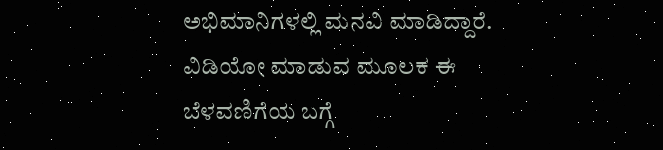ಅಭಿಮಾನಿಗಳಲ್ಲಿ ಮನವಿ ಮಾಡಿದ್ದಾರೆ. ವಿಡಿಯೋ ಮಾಡುವ ಮೂಲಕ ಈ ಬೆಳವಣಿಗೆಯ ಬಗ್ಗೆ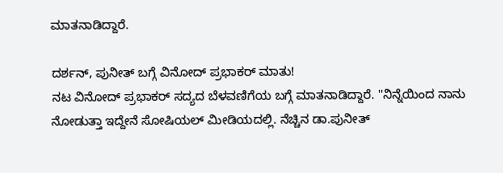ಮಾತನಾಡಿದ್ದಾರೆ.

ದರ್ಶನ್, ಪುನೀತ್ ಬಗ್ಗೆ ವಿನೋದ್ ಪ್ರಭಾಕರ್ ಮಾತು!
ನಟ ವಿನೋದ್ ಪ್ರಭಾಕರ್ ಸದ್ಯದ ಬೆಳವಣಿಗೆಯ ಬಗ್ಗೆ ಮಾತನಾಡಿದ್ದಾರೆ. "ನಿನ್ನೆಯಿಂದ ನಾನು ನೋಡುತ್ತಾ ಇದ್ದೇನೆ ಸೋಷಿಯಲ್ ಮೀಡಿಯದಲ್ಲಿ. ನೆಚ್ಚಿನ ಡಾ.ಪುನೀತ್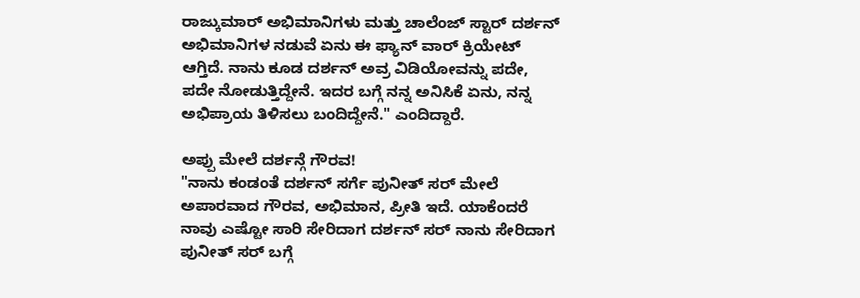ರಾಜ್ಕುಮಾರ್ ಅಭಿಮಾನಿಗಳು ಮತ್ತು ಚಾಲೆಂಜ್ ಸ್ಟಾರ್ ದರ್ಶನ್ ಅಭಿಮಾನಿಗಳ ನಡುವೆ ಏನು ಈ ಫ್ಯಾನ್ ವಾರ್ ಕ್ರಿಯೇಟ್ ಆಗ್ತಿದೆ. ನಾನು ಕೂಡ ದರ್ಶನ್ ಅವ್ರ ವಿಡಿಯೋವನ್ನು ಪದೇ, ಪದೇ ನೋಡುತ್ತಿದ್ದೇನೆ. ಇದರ ಬಗ್ಗೆ ನನ್ನ ಅನಿಸಿಕೆ ಏನು, ನನ್ನ ಅಭಿಪ್ರಾಯ ತಿಳಿಸಲು ಬಂದಿದ್ದೇನೆ." ಎಂದಿದ್ದಾರೆ.

ಅಪ್ಪು ಮೇಲೆ ದರ್ಶನ್ಗೆ ಗೌರವ!
"ನಾನು ಕಂಡಂತೆ ದರ್ಶನ್ ಸರ್ಗೆ ಪುನೀತ್ ಸರ್ ಮೇಲೆ ಅಪಾರವಾದ ಗೌರವ, ಅಭಿಮಾನ, ಪ್ರೀತಿ ಇದೆ. ಯಾಕೆಂದರೆ ನಾವು ಎಷ್ಟೋ ಸಾರಿ ಸೇರಿದಾಗ ದರ್ಶನ್ ಸರ್ ನಾನು ಸೇರಿದಾಗ ಪುನೀತ್ ಸರ್ ಬಗ್ಗೆ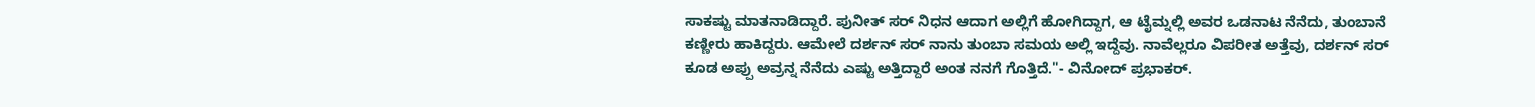ಸಾಕಷ್ಟು ಮಾತನಾಡಿದ್ದಾರೆ. ಪುನೀತ್ ಸರ್ ನಿಧನ ಆದಾಗ ಅಲ್ಲಿಗೆ ಹೋಗಿದ್ದಾಗ, ಆ ಟೈಮ್ನಲ್ಲಿ ಅವರ ಒಡನಾಟ ನೆನೆದು, ತುಂಬಾನೆ ಕಣ್ಣೀರು ಹಾಕಿದ್ದರು. ಆಮೇಲೆ ದರ್ಶನ್ ಸರ್ ನಾನು ತುಂಬಾ ಸಮಯ ಅಲ್ಲಿ ಇದ್ದೆವು. ನಾವೆಲ್ಲರೂ ವಿಪರೀತ ಅತ್ತೆವು, ದರ್ಶನ್ ಸರ್ ಕೂಡ ಅಪ್ಪು ಅವ್ರನ್ನ ನೆನೆದು ಎಷ್ಟು ಅತ್ತಿದ್ದಾರೆ ಅಂತ ನನಗೆ ಗೊತ್ತಿದೆ."- ವಿನೋದ್ ಪ್ರಭಾಕರ್.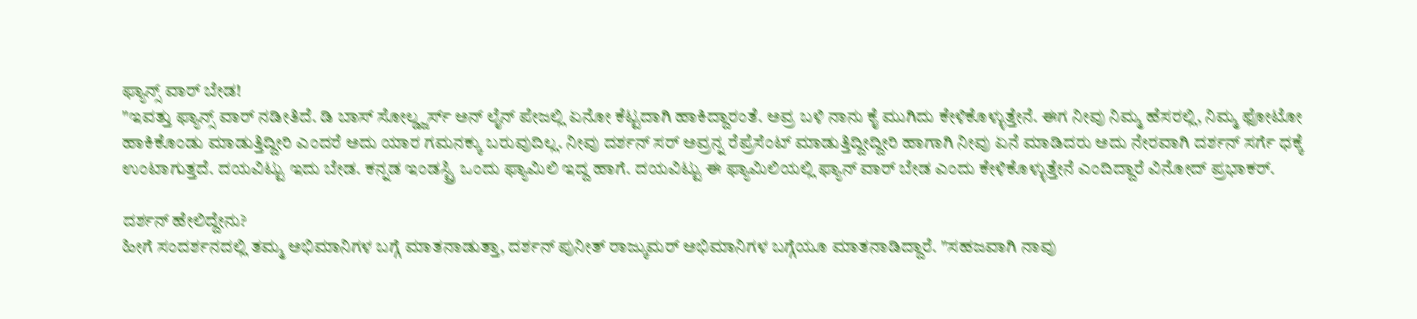ಫ್ಯಾನ್ಸ್ ವಾರ್ ಬೇಡ!
"ಇವತ್ತು ಫ್ಯಾನ್ಸ್ ವಾರ್ ನಡೀತಿದೆ. ಡಿ ಬಾಸ್ ಸೋಲ್ಡ್ಜರ್ಸ್ ಅನ್ ಲೈನ್ ಪೇಜಲ್ಲಿ ಏನೋ ಕೆಟ್ಟದಾಗಿ ಹಾಕಿದ್ದಾರಂತೆ. ಅವ್ರ ಬಳಿ ನಾನು ಕೈ ಮುಗಿದು ಕೇಳಿಕೊಳ್ಳುತ್ತೇನೆ. ಈಗ ನೀವು ನಿಮ್ಮ ಹೆಸರಲ್ಲಿ, ನಿಮ್ಮ ಫೋಟೋ ಹಾಕಿಕೊಂಡು ಮಾಡುತ್ತಿದ್ದೀರಿ ಎಂದರೆ ಅದು ಯಾರ ಗಮನಕ್ಕು ಬರುವುದಿಲ್ಲ. ನೀವು ದರ್ಶನ್ ಸರ್ ಅವ್ರನ್ನ ರೆಪ್ರೆಸೆಂಟ್ ಮಾಡುತ್ತಿದ್ದೀದ್ದೀರಿ ಹಾಗಾಗಿ ನೀವು ಏನೆ ಮಾಡಿದರು ಅದು ನೇರವಾಗಿ ದರ್ಶನ್ ಸರ್ಗೆ ಧಕ್ಕೆ ಉಂಟಾಗುತ್ತದೆ. ದಯವಿಟ್ಟು ಇದು ಬೇಡ. ಕನ್ನಡ ಇಂಡಸ್ಟ್ರಿ ಒಂದು ಫ್ಯಾಮಿಲಿ ಇದ್ದ ಹಾಗೆ. ದಯವಿಟ್ಟು ಈ ಫ್ಯಾಮಿಲಿಯಲ್ಲಿ ಫ್ಯಾನ್ ವಾರ್ ಬೇಡ ಎಂದು ಕೇಳಿಕೊಳ್ಳುತ್ತೇನೆ ಎಂದಿದ್ದಾರೆ ವಿನೋದ್ ಪ್ರಭಾಕರ್.

ದರ್ಶನ್ ಹೇಲಿದ್ದೇನು?
ಹೀಗೆ ಸಂದರ್ಶನದಲ್ಲಿ ತಮ್ಮ ಅಭಿಮಾನಿಗಳ ಬಗ್ಗೆ ಮಾತನಾಡುತ್ತಾ, ದರ್ಶನ್ ಪುನೀತ್ ರಾಜ್ಕುಮರ್ ಅಭಿಮಾನಿಗಳ ಬಗ್ಗೆಯೂ ಮಾತನಾಡಿದ್ದಾರೆ. "ಸಹಜವಾಗಿ ನಾವು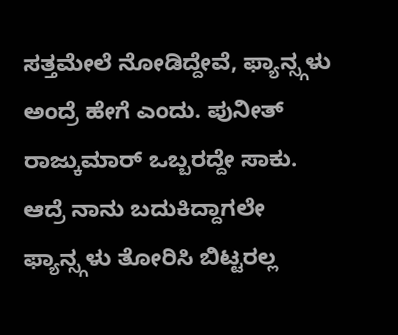ಸತ್ತಮೇಲೆ ನೋಡಿದ್ದೇವೆ, ಫ್ಯಾನ್ಸ್ಗಳು ಅಂದ್ರೆ ಹೇಗೆ ಎಂದು. ಪುನೀತ್ ರಾಜ್ಕುಮಾರ್ ಒಬ್ಬರದ್ದೇ ಸಾಕು. ಆದ್ರೆ ನಾನು ಬದುಕಿದ್ದಾಗಲೇ ಫ್ಯಾನ್ಸ್ಗಳು ತೋರಿಸಿ ಬಿಟ್ಟರಲ್ಲ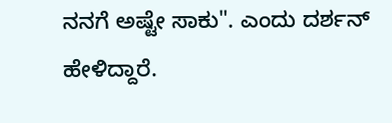ನನಗೆ ಅಷ್ಟೇ ಸಾಕು". ಎಂದು ದರ್ಶನ್ ಹೇಳಿದ್ದಾರೆ.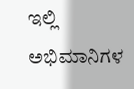ಇಲ್ಲಿ ಅಭಿಮಾನಿಗಳ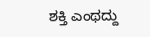ಶಕ್ತಿ ಎಂಥದ್ದು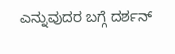ಎನ್ನುವುದರ ಬಗ್ಗೆ ದರ್ಶನ್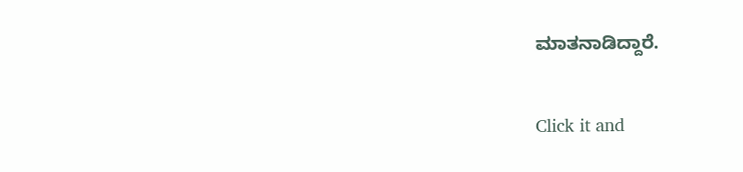ಮಾತನಾಡಿದ್ದಾರೆ.


Click it and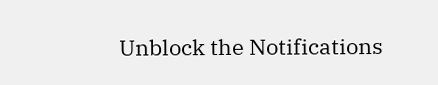Unblock the Notifications